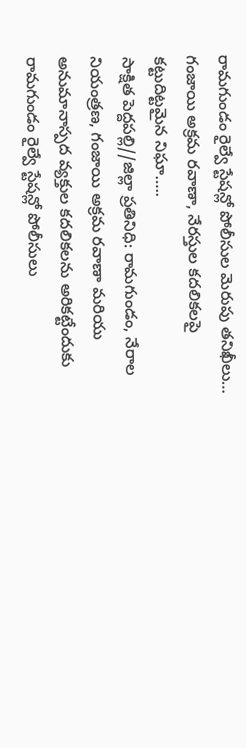రామగుండం రైల్వే స్టేషన్లో పోలీసుల మెరుపు తనిఖీలు…
గంజాయి అక్రమ రవాణా, నేరస్తుల కదలికలపై కట్టుదిట్టమైన నిఘా…..
సాక్షిత పెద్దపల్లి//జిల్లా ప్రతినిధి: రామగుండం, నేరాల నియంత్రణ, గంజాయి అక్రమ రవాణా మరియు అనుమానాస్పద వ్యక్తుల కదలికలను అరికట్టేందుకు రామగుండం రైల్వే స్టేషన్లో పోలీసులు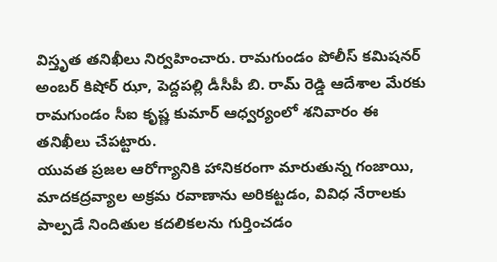విస్తృత తనిఖీలు నిర్వహించారు. రామగుండం పోలీస్ కమిషనర్ అంబర్ కిషోర్ ఝా, పెద్దపల్లి డీసీపీ బి. రామ్ రెడ్డి ఆదేశాల మేరకు రామగుండం సీఐ కృష్ణ కుమార్ ఆధ్వర్యంలో శనివారం ఈ తనిఖీలు చేపట్టారు.
యువత ప్రజల ఆరోగ్యానికి హానికరంగా మారుతున్న గంజాయి, మాదకద్రవ్యాల అక్రమ రవాణాను అరికట్టడం, వివిధ నేరాలకు పాల్పడే నిందితుల కదలికలను గుర్తించడం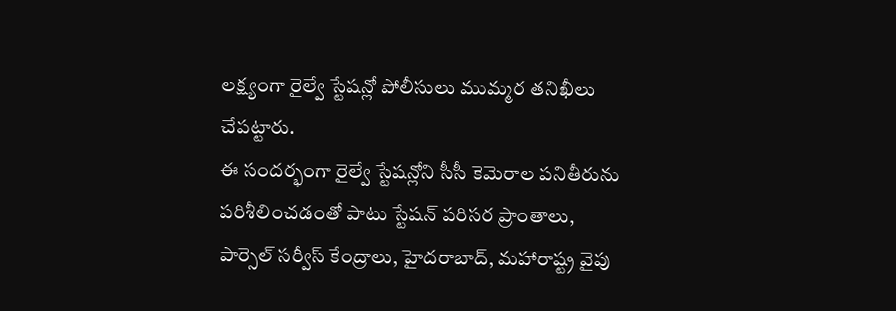లక్ష్యంగా రైల్వే స్టేషన్లో పోలీసులు ముమ్మర తనిఖీలు చేపట్టారు.
ఈ సందర్భంగా రైల్వే స్టేషన్లోని సీసీ కెమెరాల పనితీరును పరిశీలించడంతో పాటు స్టేషన్ పరిసర ప్రాంతాలు, పార్సెల్ సర్వీస్ కేంద్రాలు, హైదరాబాద్, మహారాష్ట్ర వైపు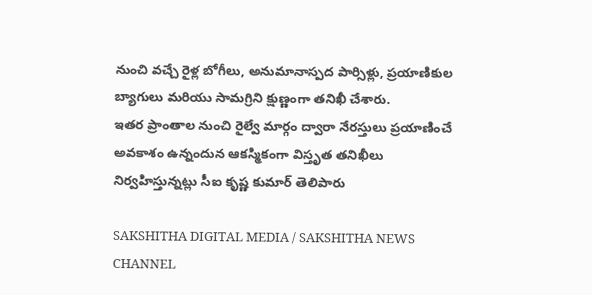నుంచి వచ్చే రైళ్ల బోగీలు, అనుమానాస్పద పార్సిళ్లు, ప్రయాణికుల బ్యాగులు మరియు సామగ్రిని క్షుణ్ణంగా తనిఖీ చేశారు.
ఇతర ప్రాంతాల నుంచి రైల్వే మార్గం ద్వారా నేరస్తులు ప్రయాణించే అవకాశం ఉన్నందున ఆకస్మికంగా విస్తృత తనిఖీలు నిర్వహిస్తున్నట్లు సీఐ కృష్ణ కుమార్ తెలిపారు

SAKSHITHA DIGITAL MEDIA / SAKSHITHA NEWS CHANNEL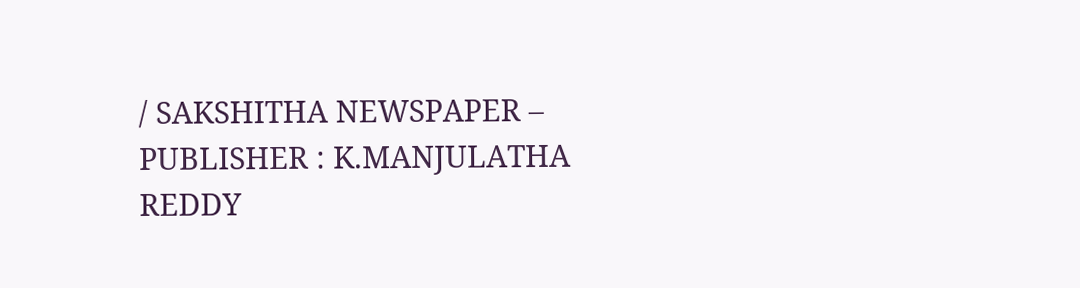/ SAKSHITHA NEWSPAPER – PUBLISHER : K.MANJULATHA REDDY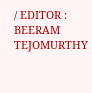/ EDITOR : BEERAM TEJOMURTHY